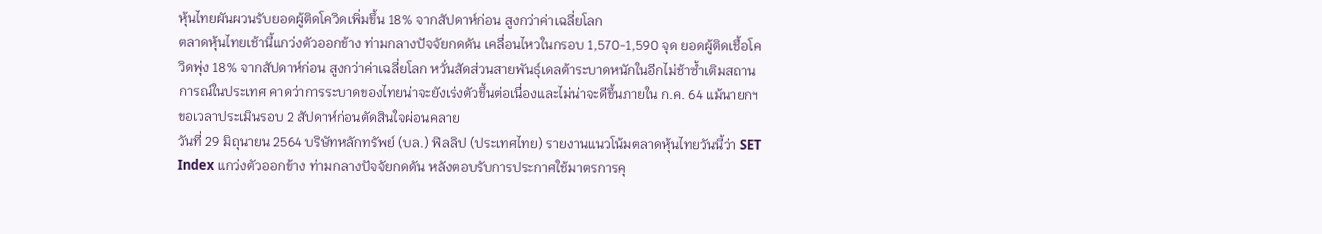หุ้นไทยผันผวนรับยอดผู้ติดโควิดเพิ่มขึ้น 18% จากสัปดาห์ก่อน สูงกว่าค่าเฉลี่ยโลก
ตลาดหุ้นไทยเช้านี้แกว่งตัวออกข้าง ท่ามกลางปัจจัยกดดัน เคลื่อนไหวในกรอบ 1,570-1,590 จุด ยอดผู้ติดเชื้อโควิดพุ่ง 18% จากสัปดาห์ก่อน สูงกว่าค่าเฉลี่ยโลก หวั่นสัดส่วนสายพันธุ์เดลต้าระบาดหนักในอีกไม่ช้าซ้ำเติมสถานการณ์ในประเทศ คาดว่าการระบาดของไทยน่าจะยังเร่งตัวขึ้นต่อเนื่องและไม่น่าจะดีขึ้นภายใน ก.ค. 64 แม้นายกฯ ขอเวลาประเมินรอบ 2 สัปดาห์ก่อนตัดสินใจผ่อนคลาย
วันที่ 29 มิถุนายน 2564 บริษัทหลักทรัพย์ (บล.) ฟิลลิป (ประเทศไทย) รายงานแนวโน้มตลาดหุ้นไทยวันนี้ว่า SET Index แกว่งตัวออกข้าง ท่ามกลางปัจจัยกดดัน หลังตอบรับการประกาศใช้มาตรการคุ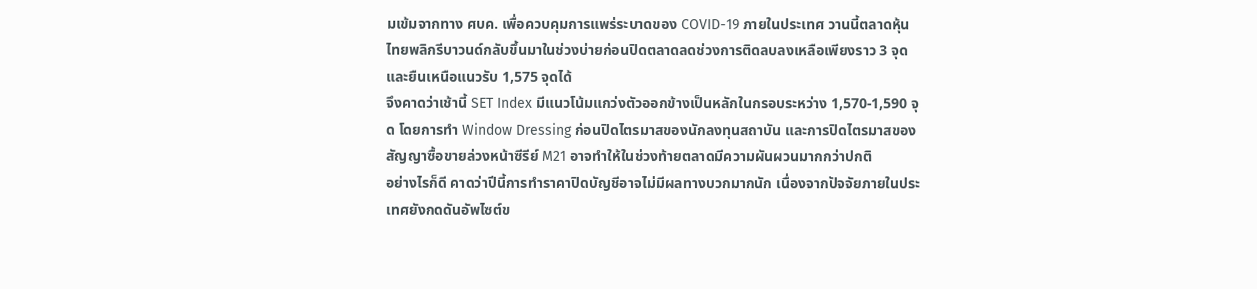มเข้มจากทาง ศบค. เพื่อควบคุมการแพร่ระบาดของ COVID-19 ภายในประเทศ วานนี้ตลาดหุ้นไทยพลิกรีบาวนด์กลับขึ้นมาในช่วงบ่ายก่อนปิดตลาดลดช่วงการติดลบลงเหลือเพียงราว 3 จุด และยืนเหนือแนวรับ 1,575 จุดได้
จึงคาดว่าเช้านี้ SET Index มีแนวโน้มแกว่งตัวออกข้างเป็นหลักในกรอบระหว่าง 1,570-1,590 จุด โดยการทำ Window Dressing ก่อนปิดไตรมาสของนักลงทุนสถาบัน และการปิดไตรมาสของสัญญาซื้อขายล่วงหน้าซีรีย์ M21 อาจทำให้ในช่วงท้ายตลาดมีความผันผวนมากกว่าปกติ
อย่างไรก็ดี คาดว่าปีนี้การทำราคาปิดบัญชีอาจไม่มีผลทางบวกมากนัก เนื่องจากปัจจัยภายในประเทศยังกดดันอัพไซต์ข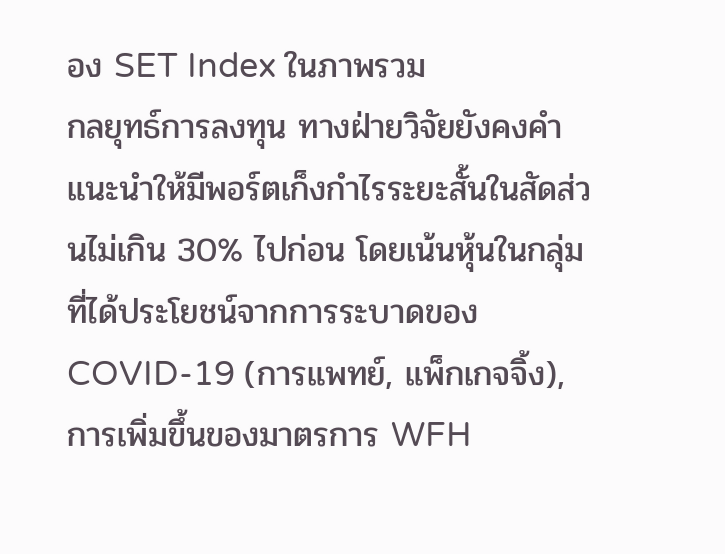อง SET Index ในภาพรวม
กลยุทธ์การลงทุน ทางฝ่ายวิจัยยังคงคำแนะนำให้มีพอร์ตเก็งกำไรระยะสั้นในสัดส่วนไม่เกิน 30% ไปก่อน โดยเน้นหุ้นในกลุ่มที่ได้ประโยชน์จากการระบาดของ COVID-19 (การแพทย์, แพ็กเกจจิ้ง), การเพิ่มขึ้นของมาตรการ WFH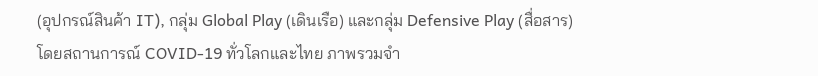(อุปกรณ์สินค้า IT), กลุ่ม Global Play (เดินเรือ) และกลุ่ม Defensive Play (สื่อสาร)
โดยสถานการณ์ COVID-19 ทั่วโลกและไทย ภาพรวมจำ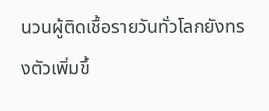นวนผู้ติดเชื้อรายวันทั่วโลกยังทรงตัวเพิ่มขึ้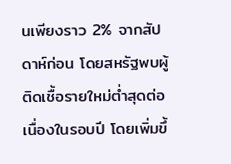นเพียงราว 2% จากสัปดาห์ก่อน โดยสหรัฐพบผู้ติดเชื้อรายใหม่ต่ำสุดต่อเนื่องในรอบปี โดยเพิ่มขึ้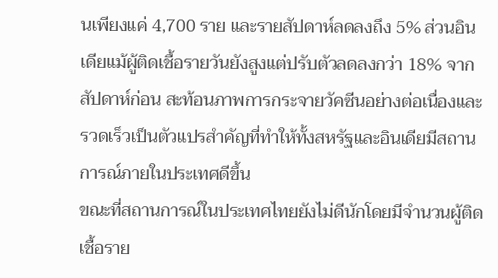นเพียงแค่ 4,700 ราย และรายสัปดาห์ลดลงถึง 5% ส่วนอินเดียแม้ผู้ติดเชื้อรายวันยังสูงแต่ปรับตัวลดลงกว่า 18% จากสัปดาห์ก่อน สะท้อนภาพการกระจายวัคซีนอย่างต่อเนื่องและรวดเร็วเป็นตัวแปรสำคัญที่ทำให้ทั้งสหรัฐและอินเดียมีสถานการณ์ภายในประเทศดีขึ้น
ขณะที่สถานการณ์ในประเทศไทยยังไม่ดีนักโดยมีจำนวนผู้ติดเชื้อราย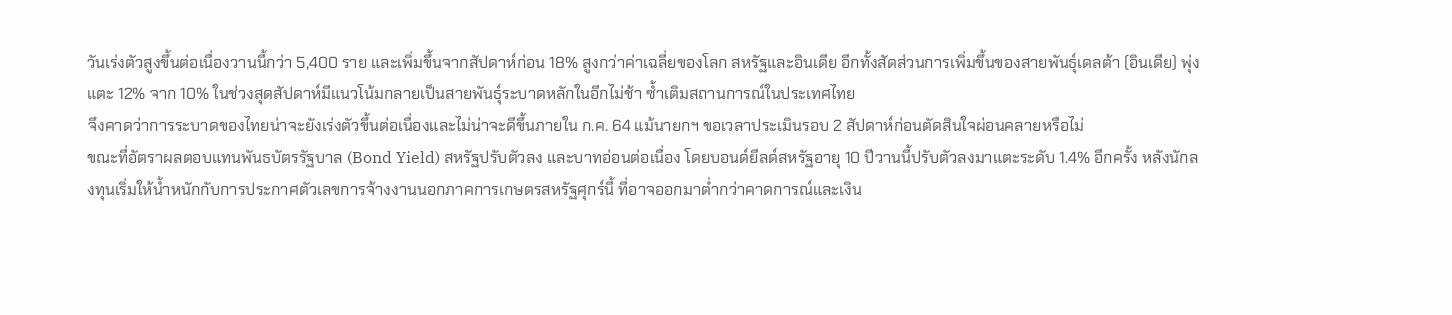วันเร่งตัวสูงขึ้นต่อเนื่องวานนี้กว่า 5,400 ราย และเพิ่มขึ้นจากสัปดาห์ก่อน 18% สูงกว่าค่าเฉลี่ยของโลก สหรัฐและอินเดีย อีกทั้งสัดส่วนการเพิ่มขึ้นของสายพันธุ์เดลต้า (อินเดีย) พุ่งแตะ 12% จาก 10% ในช่วงสุดสัปดาห์มีแนวโน้มกลายเป็นสายพันธุ์ระบาดหลักในอีกไม่ช้า ซ้ำเติมสถานการณ์ในประเทศไทย
จึงคาดว่าการระบาดของไทยน่าจะยังเร่งตัวขึ้นต่อเนื่องและไม่น่าจะดีขึ้นภายใน ก.ค. 64 แม้นายกฯ ขอเวลาประเมินรอบ 2 สัปดาห์ก่อนตัดสินใจผ่อนคลายหรือไม่
ขณะที่อัตราผลตอบแทนพันธบัตรรัฐบาล (Bond Yield) สหรัฐปรับตัวลง และบาทอ่อนต่อเนื่อง โดยบอนด์ยีลด์สหรัฐอายุ 10 ปีวานนี้ปรับตัวลงมาแตะระดับ 1.4% อีกครั้ง หลังนักลงทุนเริ่มให้น้ำหนักกับการประกาศตัวเลขการจ้างงานนอกภาคการเกษตรสหรัฐศุกร์นี้ ที่อาจออกมาต่ำกว่าคาดการณ์และเงิน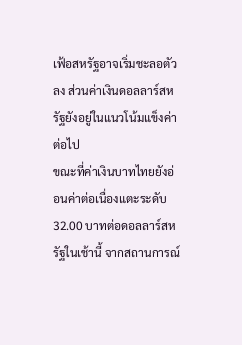เฟ้อสหรัฐอาจเริ่มชะลอตัวลง ส่วนค่าเงินดอลลาร์สหรัฐยังอยู่ในแนวโน้มแข็งค่าต่อไป
ขณะที่ค่าเงินบาทไทยยังอ่อนค่าต่อเนื่องแตะระดับ 32.00 บาทต่อดอลลาร์สหรัฐในเช้านี้ จากสถานการณ์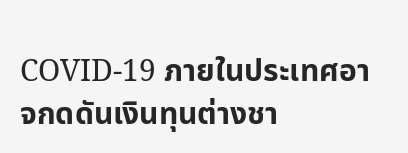COVID-19 ภายในประเทศอาจกดดันเงินทุนต่างชา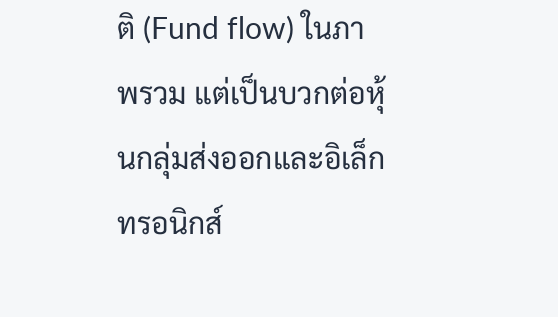ติ (Fund flow) ในภาพรวม แต่เป็นบวกต่อหุ้นกลุ่มส่งออกและอิเล็กทรอนิกส์